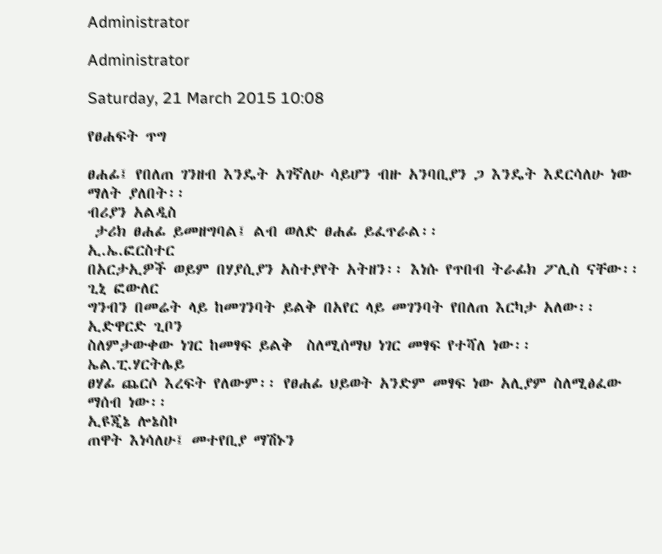Administrator

Administrator

Saturday, 21 March 2015 10:08

የፀሐፍት ጥግ

ፀሐፊ፤ የበለጠ ገንዘብ እንዴት አገኛለሁ ሳይሆን ብዙ አንባቢያን ጋ እንዴት እደርሳለሁ ነው ማለት ያለበት፡፡
ብሪያን አልዲስ
 ታሪክ ፀሐፊ ይመዘግባል፤ ልብ ወለድ ፀሐፊ ይፈጥራል፡፡
ኢ.ኤ.ፎርስተር
በአርታኢዎች ወይም በሃያሲያን አስተያየት አትዘን፡፡ እነሱ የጥበብ ትራፊክ ፖሊስ ናቸው፡፡
ጊኒ ፎውለር
ግንብን በመሬት ላይ ከመገንባት ይልቅ በአየር ላይ መገንባት የበለጠ እርካታ አለው፡፡
ኢድዋርድ ጊቦን
ስለምታውቀው ነገር ከመፃፍ ይልቅ  ስለሚሰማህ ነገር መፃፍ የተሻለ ነው፡፡
ኤል.ፒ.ሃርትሌይ
ፀሃፊ ጨርሶ እረፍት የለውም፡፡ የፀሐፊ ህይወት አንድም መፃፍ ነው አሊያም ስለሚፅፈው ማሰብ ነው፡፡
ኢዩጂኔ ሎኔስኮ
ጠዋት እነሳለሁ፤ መተየቢያ ማሽኑን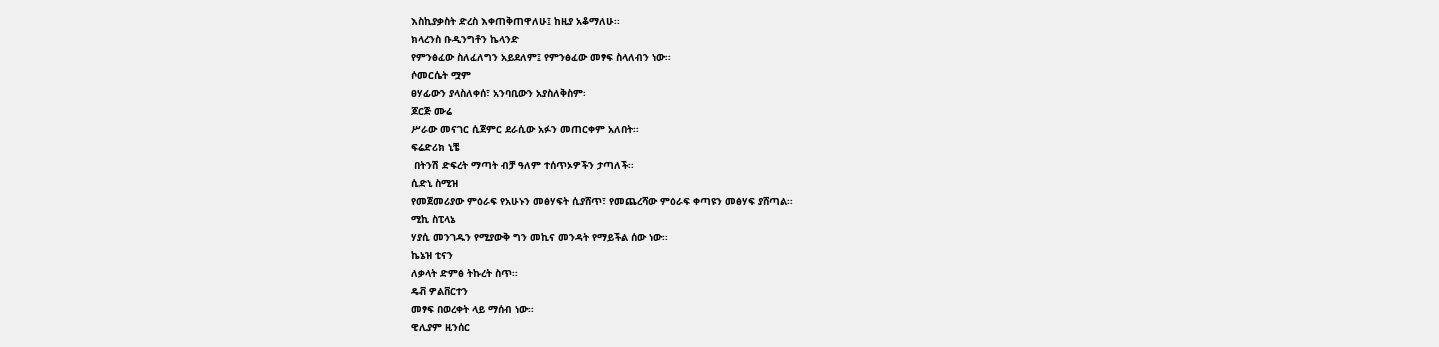እስኪያቃስት ድረስ እቀጠቅጠዋለሁ፤ ከዚያ አቆማለሁ፡፡
ክላረንስ ቡዲንግቶን ኬላንድ
የምንፅፈው ስለፈለግን አይደለም፤ የምንፅፈው መፃፍ ስላለብን ነው፡፡
ሶመርሴት ሟም
ፀሃፊውን ያላስለቀሰ፣ አንባቢውን አያስለቅስም፡
ጆርጅ ሙሬ
ሥራው መናገር ሲጀምር ደራሲው አፉን መጠርቀም አለበት፡፡
ፍሬድሪክ ኒቼ
 በትንሽ ድፍረት ማጣት ብቻ ዓለም ተሰጥኦዎችን ታጣለች፡፡
ሲድኒ ስሚዝ
የመጀመሪያው ምዕራፍ የአሁኑን መፅሃፍት ሲያሸጥ፣ የመጨረሻው ምዕራፍ ቀጣዩን መፅሃፍ ያሸጣል፡፡
ሚኪ ስፒላኔ
ሃያሲ መንገዱን የሚያውቅ ግን መኪና መንዳት የማይችል ሰው ነው፡፡
ኬኔዝ ቲናን
ለቃላት ድምፅ ትኩረት ስጥ፡፡
ዴቭ ዎልቨርተን
መፃፍ በወረቀት ላይ ማሰብ ነው፡፡
ዊሊያም ዚንሰር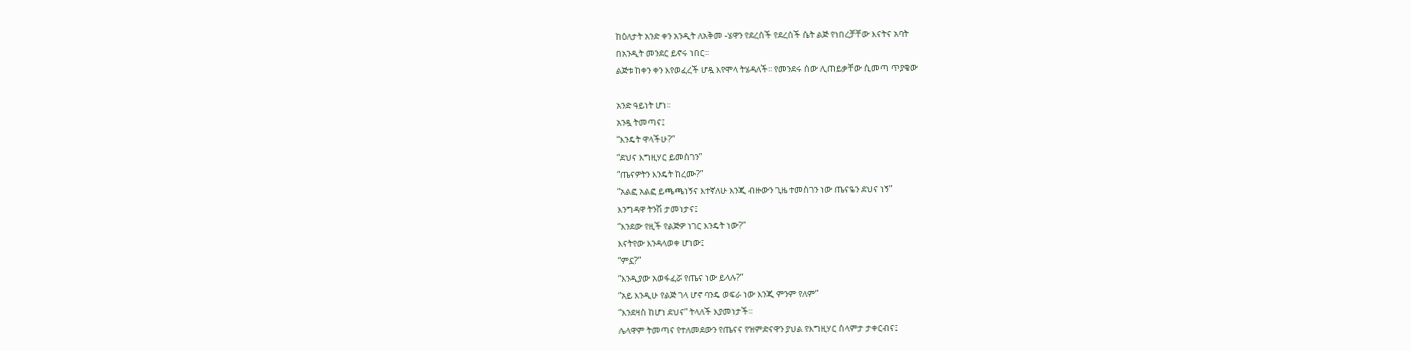ከዕለታት አንድ ቀን አንዲት ለአቅመ -ሄዋን የደረሰች የደረሰች ሴት ልጅ የነበረቻቸው እናትና አባት
በአንዲት መንደር ይኖሩ ነበር፡፡
ልጅቱ ከቀን ቀን እየወፈረች ሆዷ እየሞላ ትሄዳለች፡፡ የመንደሩ ሰው ሊጠይቃቸው ሲመጣ ጥያቄው

አንድ ዓይነት ሆነ፡፡
አንዷ ትመጣና፤
“እንዴት ዋላችሁ?”
“ደህና እግዚሃር ይመስገን”
“ጤናዎትን እንዴት ከረሙ?”
“አልፎ አልፎ ይጫጫነኝና እተኛለሁ እንጂ ብዙውን ጊዜ ተመስገን ነው ጤናዬን ደህና ነኝ”
እንግዳዋ ትንሽ ታመነታና፤
“እንደው የዚች የልጅዎ ነገር እንዴት ነው?”
እናትየው እንዳላወቀ ሆነው፤
“ምኗ?”
“እንዲያው አወፋፈሯ የጤና ነው ይላሉ?”
“አይ እንዲሁ የልጅ ገላ ሆኖ ባንዴ ወፍራ ነው እንጂ ምንም የለም”
“እንደዛስ ከሆነ ደህና” ትላለች እያመነታች፡፡
ሌላዋም ትመጣና የተለመደውን የጤናና የዝምድናዋን ያህል የእግዚሃር ሰላምታ ታቀርብና፤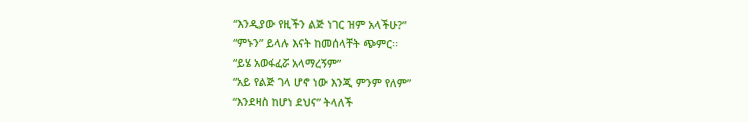“እንዲያው የዚችን ልጅ ነገር ዝም አላችሁ?”
“ምኑን” ይላሉ እናት ከመሰላቸት ጭምር፡፡
“ይሄ አወፋፈሯ አላማረኝም”
“አይ የልጅ ገላ ሆኖ ነው እንጂ ምንም የለም”
“እንደዛስ ከሆነ ደህና” ትላለች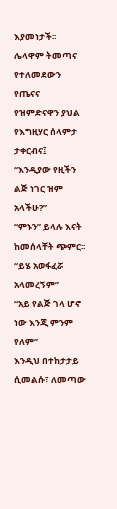እያመነታች፡፡
ሌላዋም ትመጣና የተለመደውን የጤናና የዝምድናዋን ያህል የእግዚሃር ሰላምታ ታቀርብና፤
“እንዲያው የዚችን ልጅ ነገር ዝም አላችሁ?”
“ምኑን” ይላሉ እናት ከመሰላቸት ጭምር፡፡
“ይሄ አወፋፈሯ አላመረኝም”
“አይ የልጅ ገላ ሆኖ ነው እንጂ ምንም የለም”
እንዲህ በተከታታይ ሲመልሱ፣ ለመጣው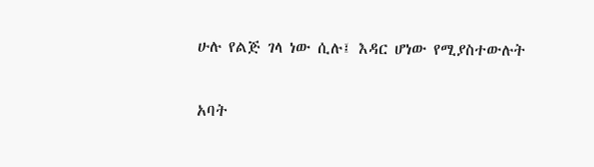ሁሉ የልጅ ገላ ነው ሲሉ፤ እዳር ሆነው የሚያስተውሉት

አባት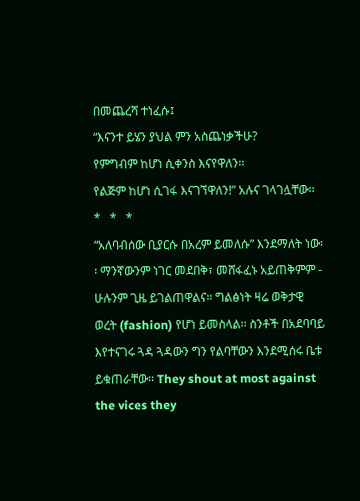በመጨረሻ ተነፈሱ፤
“እናንተ ይሄን ያህል ምን አስጨነቃችሁ?
የምግብም ከሆነ ሲቀንስ እናየዋለን፡፡
የልጅም ከሆነ ሲገፋ እናገኘዋለን!” አሉና ገላገሏቸው፡፡
*   *   *
“አለባብሰው ቢያርሱ በአረም ይመለሱ” እንደማለት ነው፡፡ ማንኛውንም ነገር መደበቅ፣ መሸፋፈኑ አይጠቅምም - ሁሉንም ጊዜ ይገልጠዋልና፡፡ ግልፅነት ዛሬ ወቅታዊ ወረት (fashion) የሆነ ይመስላል፡፡ ስንቶች በአደባባይ እየተናገሩ ጓዳ ጓዳውን ግን የልባቸውን እንደሚሰሩ ቤቱ ይቁጠራቸው፡፡ They shout at most against the vices they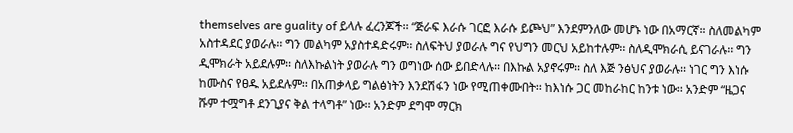themselves are guality of ይላሉ ፈረንጆች፡፡ “ጅራፍ እራሱ ገርፎ እራሱ ይጮህ” እንደምንለው መሆኑ ነው በአማርኛ። ስለመልካም አስተዳደር ያወራሉ፡፡ ግን መልካም አያስተዳድሩም፡፡ ስለፍትህ ያወራሉ ግና የህግን መርህ አይከተሉም፡፡ ስለዲሞክራሲ ይናገራሉ፡፡ ግን ዲሞክራት አይደሉም፡፡ ስለእኩልነት ያወራሉ ግን ወግነው ሰው ይበድላሉ፡፡ በእኩል አያኖሩም፡፡ ስለ እጅ ንፅህና ያወራሉ፡፡ ነገር ግን እነሱ ከሙስና የፀዱ አይደሉም፡፡ በአጠቃላይ ግልፅነትን እንደሽፋን ነው የሚጠቀሙበት፡፡ ከእነሱ ጋር መከራከር ከንቱ ነው፡፡ አንድም “ዜጋና ሹም ተሟግቶ ደንጊያና ቅል ተላግቶ” ነው፡፡ አንድም ደግሞ ማርክ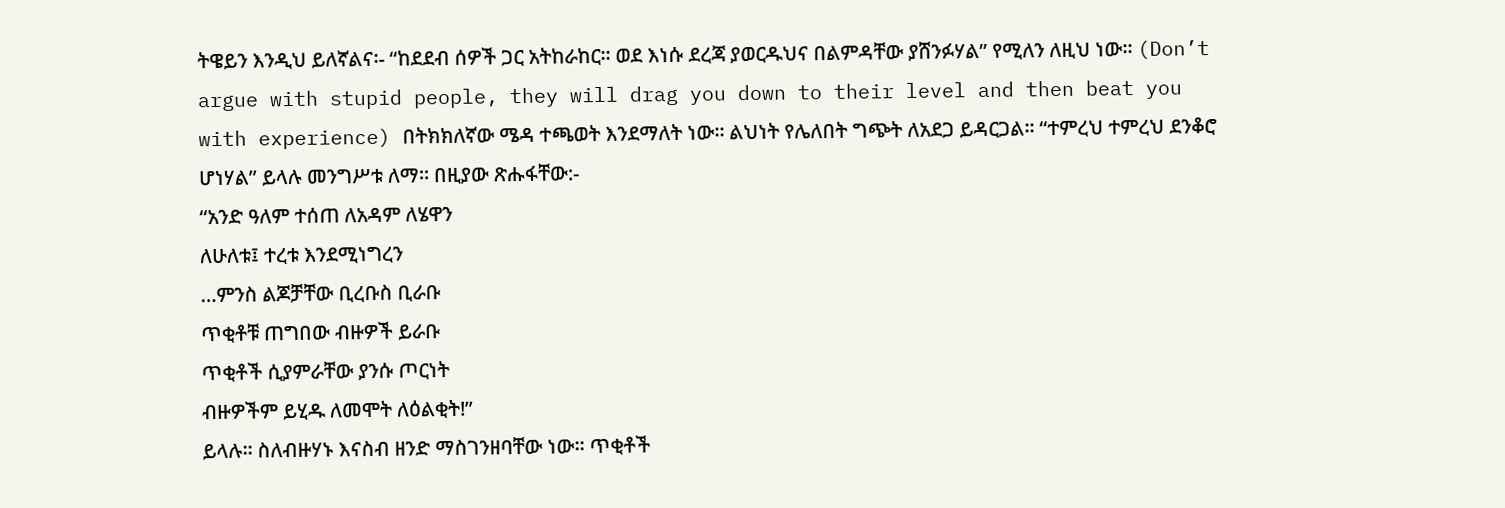ትዌይን እንዲህ ይለኛልና፡- “ከደደብ ሰዎች ጋር አትከራከር፡፡ ወደ እነሱ ደረጃ ያወርዱህና በልምዳቸው ያሸንፉሃል” የሚለን ለዚህ ነው፡፡ (Don’t argue with stupid people, they will drag you down to their level and then beat you with experience) በትክክለኛው ሜዳ ተጫወት እንደማለት ነው፡፡ ልህነት የሌለበት ግጭት ለአደጋ ይዳርጋል፡፡ “ተምረህ ተምረህ ደንቆሮ ሆነሃል” ይላሉ መንግሥቱ ለማ፡፡ በዚያው ጽሑፋቸው:-
“አንድ ዓለም ተሰጠ ለአዳም ለሄዋን
ለሁለቱ፤ ተረቱ እንደሚነግረን
…ምንስ ልጆቻቸው ቢረቡስ ቢራቡ
ጥቂቶቹ ጠግበው ብዙዎች ይራቡ
ጥቂቶች ሲያምራቸው ያንሱ ጦርነት
ብዙዎችም ይሂዱ ለመሞት ለዕልቂት!”
ይላሉ፡፡ ስለብዙሃኑ እናስብ ዘንድ ማስገንዘባቸው ነው፡፡ ጥቂቶች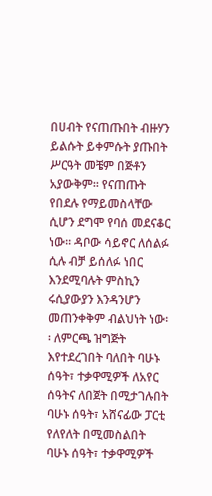በሀብት የናጠጡበት ብዙሃን ይልሱት ይቀምሱት ያጡበት ሥርዓት መቼም በጅቶን አያውቅም፡፡ የናጠጡት የበደሉ የማይመስላቸው ሲሆን ደግሞ የባሰ መደናቆር ነው፡፡ ዳቦው ሳይኖር ለሰልፉ ሲሉ ብቻ ይሰለፉ ነበር እንደሚባሉት ምስኪን ሩሲያውያን እንዳንሆን መጠንቀቅም ብልህነት ነው፡፡ ለምርጫ ዝግጅት እየተደረገበት ባለበት ባሁኑ ሰዓት፣ ተቃዋሚዎች ለአየር ሰዓትና ለበጀት በሚታገሉበት ባሁኑ ሰዓት፣ አሸናፊው ፓርቲ የለየለት በሚመስልበት ባሁኑ ሰዓት፣ ተቃዋሚዎች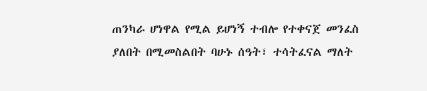ጠንካራ ሆነዋል የሚል ይሆነኝ ተብሎ የተቀናጀ መንፈስ ያለበት በሚመስልበት ባሁኑ ሰዓት፣ ተሳትፈናል ማለት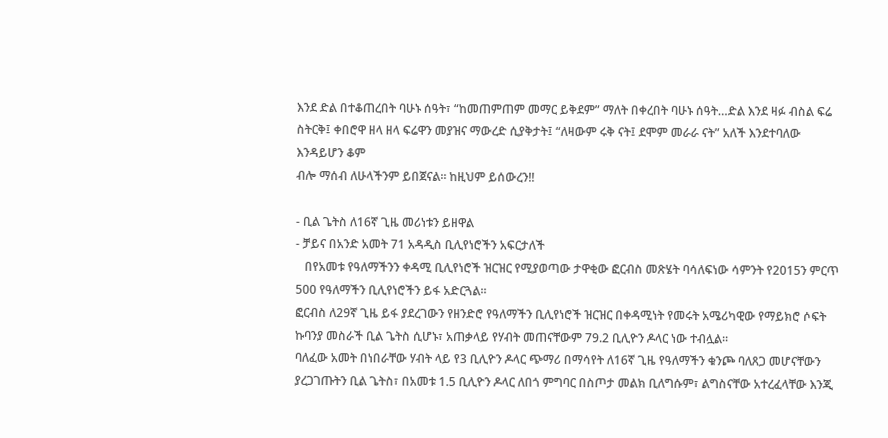እንደ ድል በተቆጠረበት ባሁኑ ሰዓት፣ “ከመጠምጠም መማር ይቅደም” ማለት በቀረበት ባሁኑ ሰዓት…ድል እንደ ዛፉ ብስል ፍሬ ስትርቅ፤ ቀበሮዋ ዘላ ዘላ ፍሬዋን መያዝና ማውረድ ሲያቅታት፤ “ለዛውም ሩቅ ናት፤ ደሞም መራራ ናት” አለች እንደተባለው እንዳይሆን ቆም
ብሎ ማሰብ ለሁላችንም ይበጀናል፡፡ ከዚህም ይሰውረን!!

- ቢል ጌትስ ለ16ኛ ጊዜ መሪነቱን ይዘዋል
- ቻይና በአንድ አመት 71 አዳዲስ ቢሊየነሮችን አፍርታለች
   በየአመቱ የዓለማችንን ቀዳሚ ቢሊየነሮች ዝርዝር የሚያወጣው ታዋቂው ፎርብስ መጽሄት ባሳለፍነው ሳምንት የ2015ን ምርጥ 500 የዓለማችን ቢሊየነሮችን ይፋ አድርጓል፡፡
ፎርብስ ለ29ኛ ጊዜ ይፋ ያደረገውን የዘንድሮ የዓለማችን ቢሊየነሮች ዝርዝር በቀዳሚነት የመሩት አሜሪካዊው የማይክሮ ሶፍት ኩባንያ መስራች ቢል ጌትስ ሲሆኑ፣ አጠቃላይ የሃብት መጠናቸውም 79.2 ቢሊዮን ዶላር ነው ተብሏል፡፡
ባለፈው አመት በነበራቸው ሃብት ላይ የ3 ቢሊዮን ዶላር ጭማሪ በማሳየት ለ16ኛ ጊዜ የዓለማችን ቁንጮ ባለጸጋ መሆናቸውን ያረጋገጡትን ቢል ጌትስ፣ በአመቱ 1.5 ቢሊዮን ዶላር ለበጎ ምግባር በስጦታ መልክ ቢለግሱም፣ ልግስናቸው አተረፈላቸው እንጂ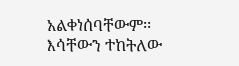አልቀነሰባቸውም፡፡
እሳቸውን ተከትለው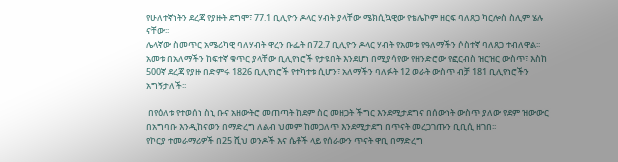የሁለተኛነትን ደረጃ የያዙት ደግሞ፣ 77.1 ቢሊዮን ዶላር ሃብት ያላቸው ሜክሲኳዊው የቴሌኮም ዘርፍ ባለጸጋ ካርሎስ ስሊም ሄሉ ናቸው፡፡
ሌላኛው ስመጥር አሜሪካዊ ባለሃብት ዋረን ቡፌት በ72.7 ቢሊዮን ዶላር ሃብት የአመቱ የዓለማችን ሶስተኛ ባለጸጋ ተብለዋል፡፡
አመቱ በአለማችን ከፍተኛ ቁጥር ያላቸው ቢሊየነሮች የታዩበት እንደሆነ በሚያሳየው የዘንድሮው የፎርብስ ዝርዝር ውስጥ፣ እስከ 500ኛ ደረጃ የያዙ በድምሩ 1826 ቢሊየነሮች የተካተቱ ሲሆን፣ አለማችን ባለፉት 12 ወራት ውስጥ ብቻ 181 ቢሊየነሮችን አግኝታለች፡፡

 በየዕለቱ የተወሰነ ስኒ ቡና አዘውትሮ መጠጣት ከደም ስር መዘጋት ችግር እንደሚታደግና በሰውነት ውስጥ ያለው የደም ዝውውር በአግባቡ እንዲከናወን በማድረግ ለልብ ህመም ከመጋለጥ እንደሚታደግ በጥናት መረጋገጡን ቢቢሲ ዘገበ፡፡
የኮርያ ተመራማሪዎች በ25 ሺህ ወንዶች እና ሴቶች ላይ የሰራውን ጥናት ዋቢ በማድረግ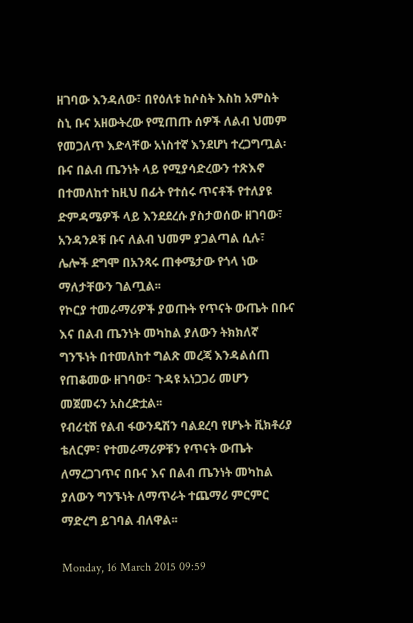ዘገባው እንዳለው፣ በየዕለቱ ከሶስት እስከ አምስት ስኒ ቡና አዘውትረው የሚጠጡ ሰዎች ለልብ ህመም የመጋለጥ እድላቸው አነስተኛ እንደሆነ ተረጋግጧል፡
ቡና በልብ ጤንነት ላይ የሚያሳድረውን ተጽእኖ በተመለከተ ከዚህ በፊት የተሰሩ ጥናቶች የተለያዩ ድምዳሜዎች ላይ እንደደረሱ ያስታወሰው ዘገባው፣ አንዳንዶቹ ቡና ለልብ ህመም ያጋልጣል ሲሉ፣ ሌሎች ደግሞ በአንጻሩ ጠቀሜታው የጎላ ነው ማለታቸውን ገልጧል፡፡
የኮርያ ተመራማሪዎች ያወጡት የጥናት ውጤት በቡና እና በልብ ጤንነት መካከል ያለውን ትክክለኛ ግንኙነት በተመለከተ ግልጽ መረጃ እንዳልሰጠ የጠቆመው ዘገባው፣ ጉዳዩ አነጋጋሪ መሆን መጀመሩን አስረድቷል፡፡
የብሪቲሽ የልብ ፋውንዴሽን ባልደረባ የሆኑት ቪክቶሪያ ቴለርም፣ የተመራማሪዎቹን የጥናት ውጤት ለማረጋገጥና በቡና እና በልብ ጤንነት መካከል ያለውን ግንኙነት ለማጥራት ተጨማሪ ምርምር ማድረግ ይገባል ብለዋል፡፡

Monday, 16 March 2015 09:59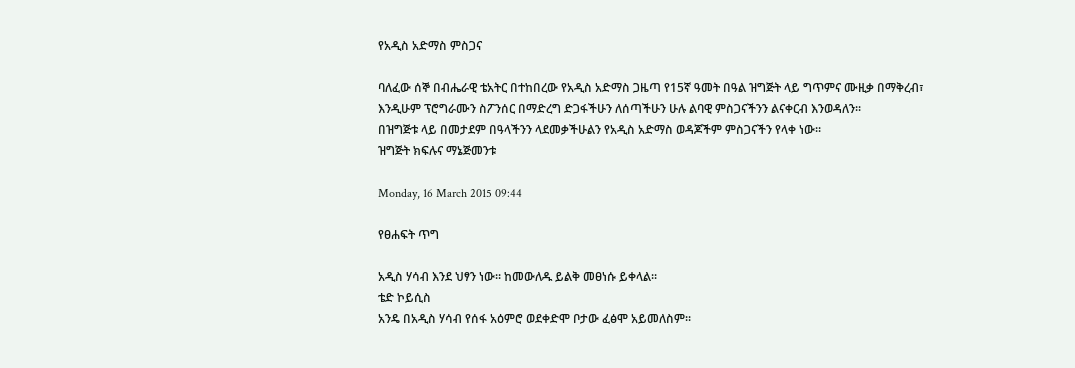የአዲስ አድማስ ምስጋና

ባለፈው ሰኞ በብሔራዊ ቴአትር በተከበረው የአዲስ አድማስ ጋዜጣ የ15ኛ ዓመት በዓል ዝግጅት ላይ ግጥምና ሙዚቃ በማቅረብ፣ እንዲሁም ፕሮግራሙን ስፖንሰር በማድረግ ድጋፋችሁን ለሰጣችሁን ሁሉ ልባዊ ምስጋናችንን ልናቀርብ እንወዳለን፡፡
በዝግጅቱ ላይ በመታደም በዓላችንን ላደመቃችሁልን የአዲስ አድማስ ወዳጆችም ምስጋናችን የላቀ ነው፡፡
ዝግጅት ክፍሉና ማኔጅመንቱ

Monday, 16 March 2015 09:44

የፀሐፍት ጥግ

አዲስ ሃሳብ እንደ ህፃን ነው፡፡ ከመውለዱ ይልቅ መፀነሱ ይቀላል፡፡
ቴድ ኮይሲስ
አንዴ በአዲስ ሃሳብ የሰፋ አዕምሮ ወደቀድሞ ቦታው ፈፅሞ አይመለስም፡፡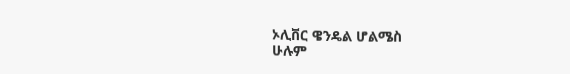ኦሊቨር ዌንዴል ሆልሜስ
ሁሉም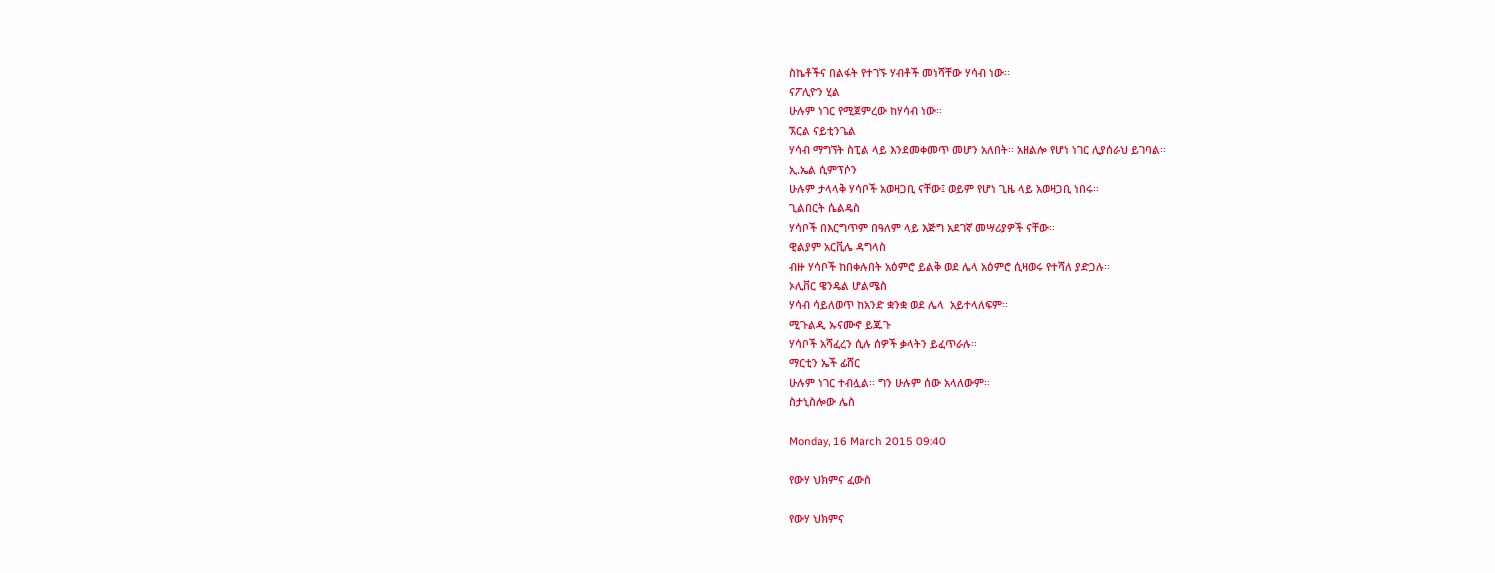ስኬቶችና በልፋት የተገኙ ሃብቶች መነሻቸው ሃሳብ ነው፡፡
ናፖሊዮን ሂል
ሁሉም ነገር የሚጀምረው ከሃሳብ ነው፡፡
ኧርል ናይቲንጌል
ሃሳብ ማግኘት ስፒል ላይ እንደመቀመጥ መሆን አለበት፡፡ አዘልሎ የሆነ ነገር ሊያሰራህ ይገባል፡፡
ኢ.ኤል ሲምፕሶን
ሁሉም ታላላቅ ሃሳቦች አወዛጋቢ ናቸው፤ ወይም የሆነ ጊዜ ላይ አወዛጋቢ ነበሩ፡፡
ጊልበርት ሴልዴስ
ሃሳቦች በእርግጥም በዓለም ላይ እጅግ አደገኛ መሣሪያዎች ናቸው፡፡
ዊልያም አርቪሌ ዳግላስ
ብዙ ሃሳቦች ከበቀሉበት አዕምሮ ይልቅ ወደ ሌላ አዕምሮ ሲዛወሩ የተሻለ ያድጋሉ፡፡
ኦሊቨር ዌንዴል ሆልሜስ
ሃሳብ ሳይለወጥ ከአንድ ቋንቋ ወደ ሌላ  አይተላለፍም፡፡
ሚጉልዲ ኡናሙኖ ይጁጉ
ሃሳቦች አሻፈረን ሲሉ ሰዎች ቃላትን ይፈጥራሉ፡፡
ማርቲን ኤች ፊሸር
ሁሉም ነገር ተብሏል፡፡ ግን ሁሉም ሰው አላለውም፡፡
ስታኒስሎው ሌስ

Monday, 16 March 2015 09:40

የውሃ ህክምና ፈውስ

የውሃ ህክምና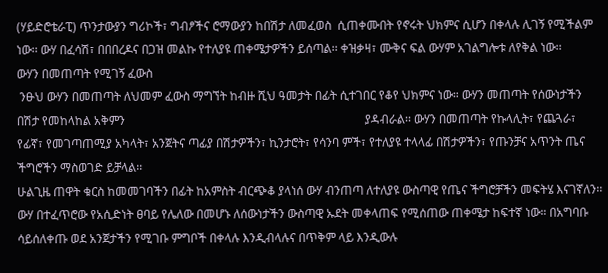(ሃይድሮቴራፒ) ጥንታውያን ግሪኮች፣ ግብፆችና ሮማውያን ከበሽታ ለመፈወስ  ሲጠቀሙበት የኖሩት ህክምና ሲሆን በቀላሉ ሊገኝ የሚችልም ነው፡፡ ውሃ በፈሳሽ፣ በበበረዶና በጋዝ መልኩ የተለያዩ ጠቀሜታዎችን ይሰጣል፡፡ ቀዝቃዛ፣ ሙቅና ፍል ውሃም አገልግሎቱ ለየቅል ነው፡፡
ውሃን በመጠጣት የሚገኝ ፈውስ
 ንፁህ ውሃን በመጠጣት ለህመም ፈውስ ማግኘት ከብዙ ሺህ ዓመታት በፊት ሲተገበር የቆየ ህክምና ነው። ውሃን መጠጣት የሰውነታችን በሽታ የመከላከል አቅምን                                                                                ያዳብራል፡፡ ውሃን በመጠጣት የኩላሊት፣ የጨጓራ፣ የፊኛ፣ የመገጣጠሚያ አካላት፣ አንጀትና ጣፊያ በሽታዎችን፣ ኪንታሮት፣ የሳንባ ምች፣ የተለያዩ ተላላፊ በሽታዎችን፣ የጡንቻና አጥንት ጤና ችግሮችን ማስወገድ ይቻላል፡፡
ሁልጊዜ ጠዋት ቁርስ ከመመገባችን በፊት ከአምስት ብርጭቆ ያላነሰ ውሃ ብንጠጣ ለተለያዩ ውስጣዊ የጤና ችግሮቻችን መፍትሄ እናገኛለን፡፡ ውሃ በተፈጥሮው የአሲድነት ፀባይ የሌለው በመሆኑ ለሰውነታችን ውስጣዊ ኡደት መቀላጠፍ የሚሰጠው ጠቀሜታ ከፍተኛ ነው። በአግባቡ ሳይሰለቀጡ ወደ አንጀታችን የሚገቡ ምግቦች በቀላሉ እንዲብላሉና በጥቅም ላይ እንዲውሉ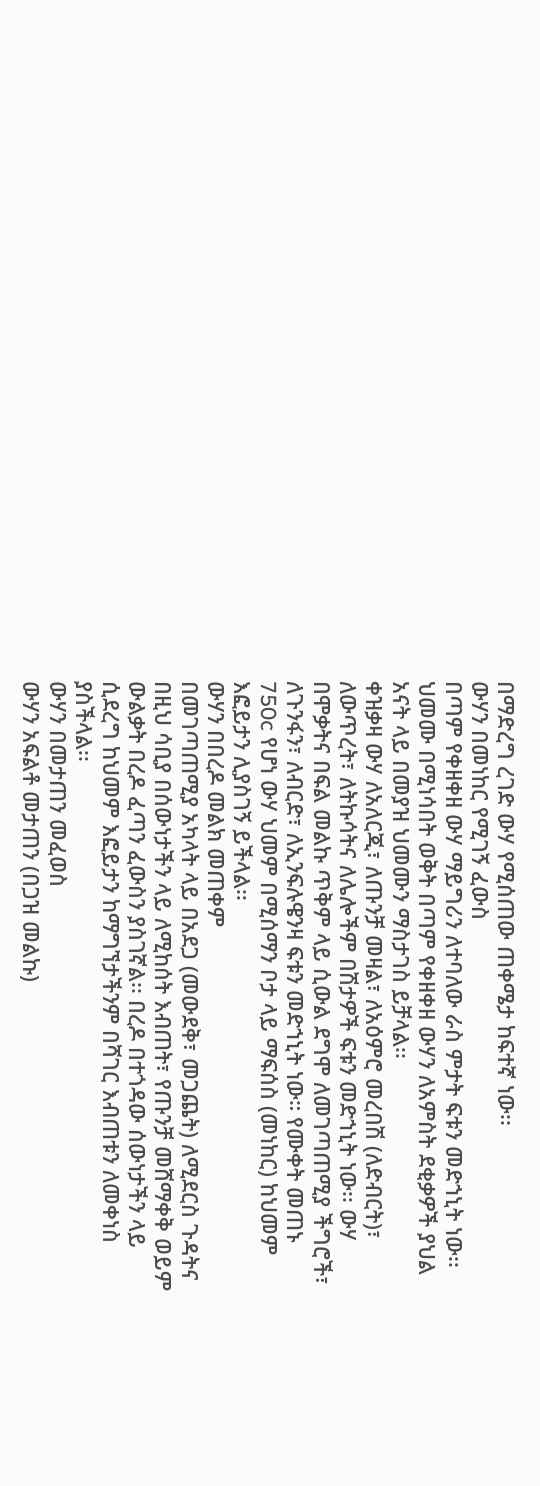በማድረግ ረገድ ውሃ የሚሰጠው ጠቀሜታ ከፍተኛ ነው፡፡
ውሃን በመነከር የሚገኝ ፈውስ
በጣም የቀዘቀዘ ውሃ ማይግሪን ለተባለው ራስ ምታት ፍቱን መድኀኒት ነው፡፡ ህመሙ በሚነሳበት ወቅት በጣም የቀዘቀዘ ውሃን ለአምስት ደቂቃዎች ያህል አናት ላይ በመያዝ ህመሙን ማስታገስ ይቻላል፡፡
ቀዝቃዛ ውሃ ለአለርጂ፣ ለጡንቻ መዛል፣ ለአዕምሮ መረበሽ (ለድብርት)፣ ለውጥረት፣ ለትኩሳትና ለሌሎችም በሽታዎች ፍቱን መድኀኒት ነው፡፡ ውሃ በሞቃትና በፍል መልኩ ጥቅም ላይ ሲውል ደግሞ ለመገጣጠሚያ ችግሮች፣ ለጉንፋን፣ ለብርድ፣ ለኢንፍሉዌንዛ ፍቱን መድኀኒት ነው። የሙቀት መጠኑ 750c የሆነ ውሃ ህመም በሚሰማን ቦታ ላይ ማፍሰስ (መነከር) ከህመም እፎይታን ሊያስገኝ ይችላል፡፡
ውሃን በበረዶ መልክ መጠቀም
በመገጣጠሚያ አካላት ላይ በአደጋ (መውደቅ፣ መጋጨት) ለሚደርስ ጉዳትና በዚህ ሳቢያ በሰውነታችን ላይ ለሚከሰት እብጠት፣ የጡንቻ መሸማቀቅ ወይም ውልቃት በረዶ ፈጣን ፈውስን ያስገኛል፡፡ በረዶ በተጎዳው ሰውነታችን ላይ ሲደረግ ከህመም እፎይታን ከማግኘታችንም በሻገር እብጠቱን ለመቀነስ ያስችላል፡፡
ውሃን በመታጠን መፈወስ
ውሃን አፍልቶ መታጠን (በጋዝ መልኩ)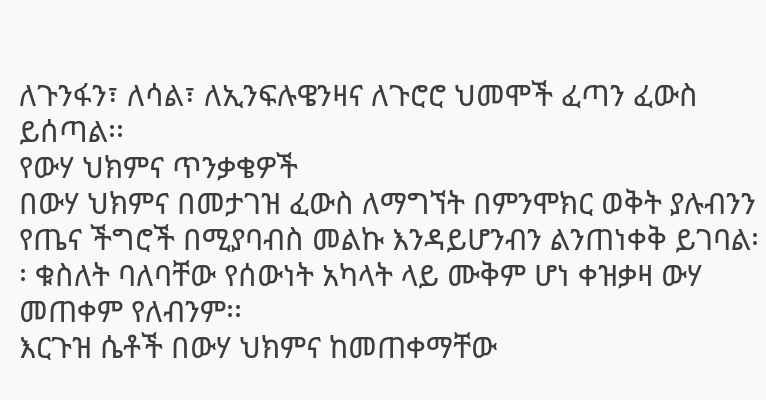ለጉንፋን፣ ለሳል፣ ለኢንፍሉዌንዛና ለጉሮሮ ህመሞች ፈጣን ፈውስ ይሰጣል፡፡
የውሃ ህክምና ጥንቃቄዎች
በውሃ ህክምና በመታገዝ ፈውስ ለማግኘት በምንሞክር ወቅት ያሉብንን የጤና ችግሮች በሚያባብስ መልኩ እንዳይሆንብን ልንጠነቀቅ ይገባል፡፡ ቁስለት ባለባቸው የሰውነት አካላት ላይ ሙቅም ሆነ ቀዝቃዛ ውሃ መጠቀም የለብንም፡፡
እርጉዝ ሴቶች በውሃ ህክምና ከመጠቀማቸው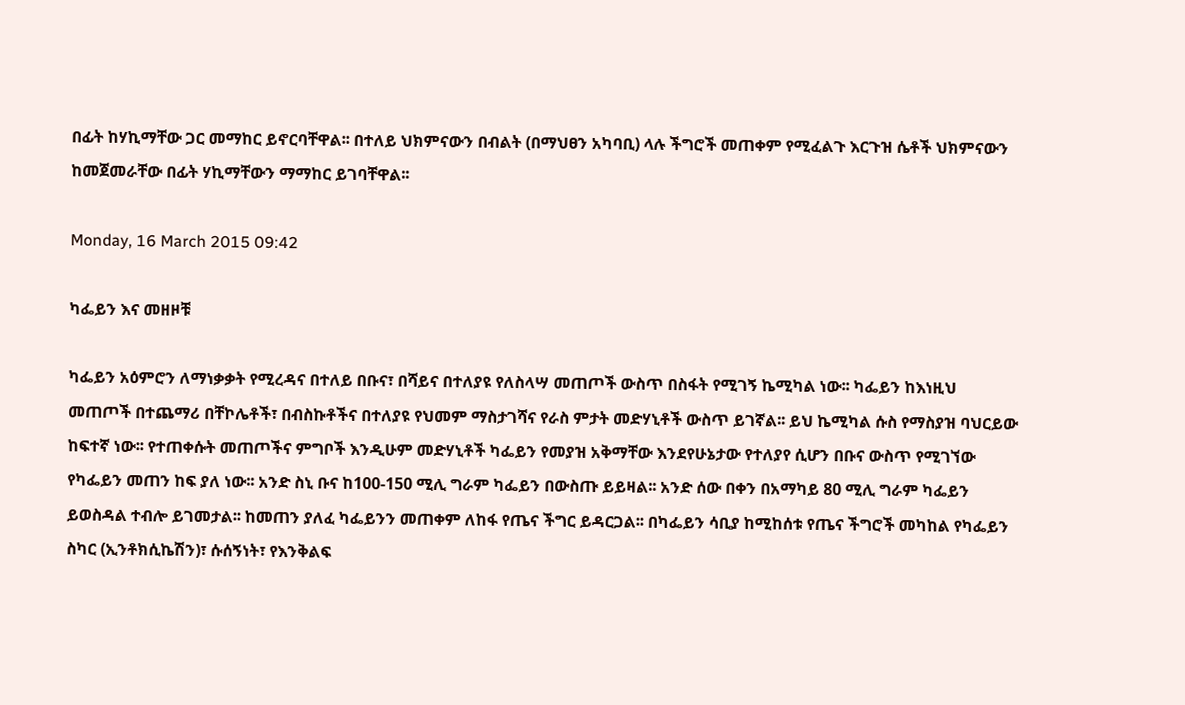በፊት ከሃኪማቸው ጋር መማከር ይኖርባቸዋል፡፡ በተለይ ህክምናውን በብልት (በማህፀን አካባቢ) ላሉ ችግሮች መጠቀም የሚፈልጉ እርጉዝ ሴቶች ህክምናውን ከመጀመራቸው በፊት ሃኪማቸውን ማማከር ይገባቸዋል፡፡

Monday, 16 March 2015 09:42

ካፌይን እና መዘዞቹ

ካፌይን አዕምሮን ለማነቃቃት የሚረዳና በተለይ በቡና፣ በሻይና በተለያዩ የለስላሣ መጠጦች ውስጥ በስፋት የሚገኝ ኬሚካል ነው፡፡ ካፌይን ከእነዚህ መጠጦች በተጨማሪ በቸኮሌቶች፣ በብስኩቶችና በተለያዩ የህመም ማስታገሻና የራስ ምታት መድሃኒቶች ውስጥ ይገኛል፡፡ ይህ ኬሚካል ሱስ የማስያዝ ባህርይው ከፍተኛ ነው፡፡ የተጠቀሱት መጠጦችና ምግቦች እንዲሁም መድሃኒቶች ካፌይን የመያዝ አቅማቸው እንደየሁኔታው የተለያየ ሲሆን በቡና ውስጥ የሚገኘው የካፌይን መጠን ከፍ ያለ ነው፡፡ አንድ ስኒ ቡና ከ100-150 ሚሊ ግራም ካፌይን በውስጡ ይይዛል፡፡ አንድ ሰው በቀን በአማካይ 80 ሚሊ ግራም ካፌይን ይወስዳል ተብሎ ይገመታል፡፡ ከመጠን ያለፈ ካፌይንን መጠቀም ለከፋ የጤና ችግር ይዳርጋል፡፡ በካፌይን ሳቢያ ከሚከሰቱ የጤና ችግሮች መካከል የካፌይን ስካር (ኢንቶክሲኬሽን)፣ ሱሰኝነት፣ የእንቅልፍ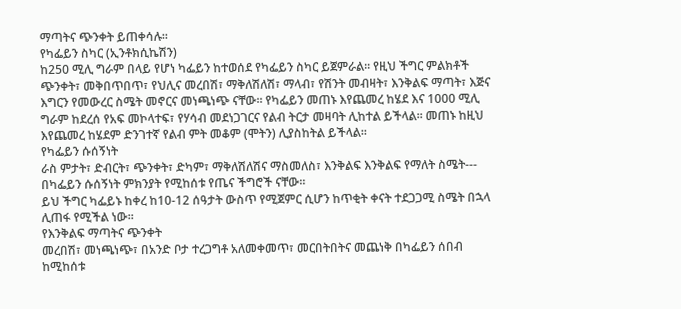ማጣትና ጭንቀት ይጠቀሳሉ፡፡
የካፌይን ስካር (ኢንቶክሲኬሽን)
ከ250 ሚሊ ግራም በላይ የሆነ ካፌይን ከተወሰደ የካፌይን ስካር ይጀምራል፡፡ የዚህ ችግር ምልክቶች ጭንቀት፣ መቅበጥበጥ፣ የህሊና መረበሽ፣ ማቅለሽለሽ፣ ማላብ፣ የሽንት መብዛት፣ እንቅልፍ ማጣት፣ እጅና እግርን የመውረር ስሜት መኖርና መነጫነጭ ናቸው፡፡ የካፌይን መጠኑ እየጨመረ ከሄደ እና 1000 ሚሊ ግራም ከደረሰ የአፍ መኮላተፍ፣ የሃሳብ መደነጋገርና የልብ ትርታ መዛባት ሊከተል ይችላል፡፡ መጠኑ ከዚህ እየጨመረ ከሄደም ድንገተኛ የልብ ምት መቆም (ሞትን) ሊያስከትል ይችላል፡፡
የካፌይን ሱሰኝነት
ራስ ምታት፣ ድብርት፣ ጭንቀት፣ ድካም፣ ማቅለሽለሽና ማስመለስ፣ እንቅልፍ እንቅልፍ የማለት ስሜት--- በካፌይን ሱሰኝነት ምክንያት የሚከሰቱ የጤና ችግሮች ናቸው፡፡
ይህ ችግር ካፌይኑ ከቀረ ከ10-12 ሰዓታት ውስጥ የሚጀምር ሲሆን ከጥቂት ቀናት ተደጋጋሚ ስሜት በኋላ ሊጠፋ የሚችል ነው፡፡
የእንቅልፍ ማጣትና ጭንቀት
መረበሽ፣ መነጫነጭ፣ በአንድ ቦታ ተረጋግቶ አለመቀመጥ፣ መርበትበትና መጨነቅ በካፌይን ሰበብ ከሚከሰቱ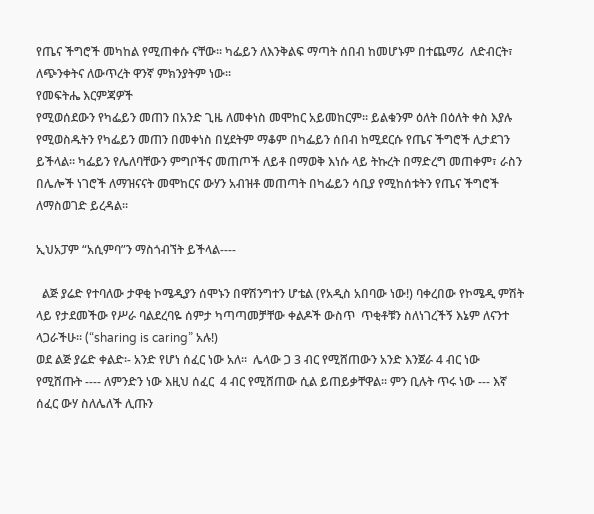የጤና ችግሮች መካከል የሚጠቀሱ ናቸው፡፡ ካፌይን ለእንቅልፍ ማጣት ሰበብ ከመሆኑም በተጨማሪ  ለድብርት፣ ለጭንቀትና ለውጥረት ዋንኛ ምክንያትም ነው፡፡
የመፍትሔ እርምጃዎች
የሚወሰደውን የካፌይን መጠን በአንድ ጊዜ ለመቀነስ መሞከር አይመከርም፡፡ ይልቁንም ዕለት በዕለት ቀስ እያሉ የሚወስዱትን የካፌይን መጠን በመቀነስ በሂደትም ማቆም በካፌይን ሰበብ ከሚደርሱ የጤና ችግሮች ሊታደገን ይችላል። ካፌይን የሌለባቸውን ምግቦችና መጠጦች ለይቶ በማወቅ እነሱ ላይ ትኩረት በማድረግ መጠቀም፣ ራስን በሌሎች ነገሮች ለማዝናናት መሞከርና ውሃን አብዝቶ መጠጣት በካፌይን ሳቢያ የሚከሰቱትን የጤና ችግሮች ለማስወገድ ይረዳል፡፡

ኢህአፓም “አሲምባ”ን ማስጎብኘት ይችላል----

  ልጅ ያሬድ የተባለው ታዋቂ ኮሜዲያን ሰሞኑን በዋሽንግተን ሆቴል (የአዲስ አበባው ነው!) ባቀረበው የኮሜዲ ምሽት ላይ የታደመችው የሥራ ባልደረባዬ ሰምታ ካጣጣመቻቸው ቀልዶች ውስጥ  ጥቂቶቹን ስለነገረችኝ እኔም ለናንተ ላጋራችሁ፡፡ (“sharing is caring” አሉ!)
ወደ ልጅ ያሬድ ቀልድ፡- አንድ የሆነ ሰፈር ነው አለ፡፡  ሌላው ጋ 3 ብር የሚሸጠውን አንድ እንጀራ 4 ብር ነው የሚሸጡት ---- ለምንድን ነው እዚህ ሰፈር  4 ብር የሚሸጠው ሲል ይጠይቃቸዋል፡፡ ምን ቢሉት ጥሩ ነው --- እኛ ሰፈር ውሃ ስለሌለች ሊጡን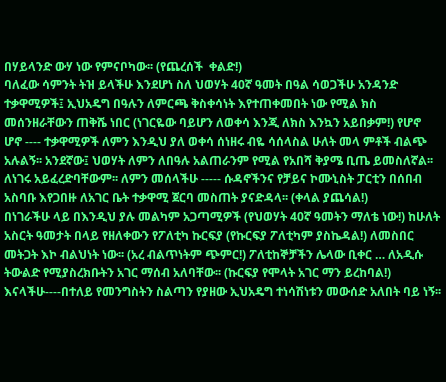በሃይላንድ ውሃ ነው የምናቦካው፡፡ (የጨረሰች  ቀልድ!)
ባለፈው ሳምንት ትዝ ይላችሁ እንደሆነ ስለ ህወሃት 40ኛ ዓመት በዓል ሳወጋችሁ አንዳንድ ተቃዋሚዎች፤ ኢህአዴግ በዓሉን ለምርጫ ቅስቀሳነት እየተጠቀመበት ነው የሚል ክስ መሰንዘራቸውን ጠቅሼ ነበር (ነገርዬው ባይሆን ለወቀሳ እንጂ ለክስ እንኳን አይበቃም!) የሆኖ ሆኖ ---- ተቃዋሚዎች ለምን እንዲህ ያለ ወቀሳ ሰነዘሩ ብዬ ሳሰላስል ሁለት መላ ምቶች ብልጭ አሉልኝ፡፡ አንደኛው፤ ህወሃት ለምን ለበዓሉ አልጠራንም የሚል የአበሻ ቅያሜ ቢጤ ይመስለኛል፡፡ ለነገሩ አይፈረድባቸውም፡፡ ለምን መሰላችሁ ----- ሱዳኖችንና የቻይና ኮሙኒስት ፓርቲን በሰበብ አስባቡ እየጋበዙ ለአገር ቤት ተቃዋሚ ጀርባ መስጠት ያናድዳላ፡፡ (ቀላል ያጨሳል!)
በነገራችሁ ላይ በእንዲህ ያሉ መልካም አጋጣሚዎች (የህወሃት 40ኛ ዓመትን ማለቴ ነው!) ከሁለት አስርት ዓመታት በላይ የዘለቀውን የፖለቲካ ኩርፍያ (የኩርፍያ ፖለቲካም ያስኬዳል!) ለመስበር መትጋት እኮ ብልህነት ነው፡፡ (አረ ብልጥነትም ጭምር!) ፖለቲከኞቻችን ሌላው ቢቀር … ለአዲሱ  ትውልድ የሚያስረክቡትን አገር ማሰብ አለባቸው፡፡ (ኩርፍያ የሞላት አገር ማን ይረከባል!)
እናላችሁ----በተለይ የመንግስትን ስልጣን የያዘው ኢህአዴግ ተነሳሽነቱን መውሰድ አለበት ባይ ነኝ፡፡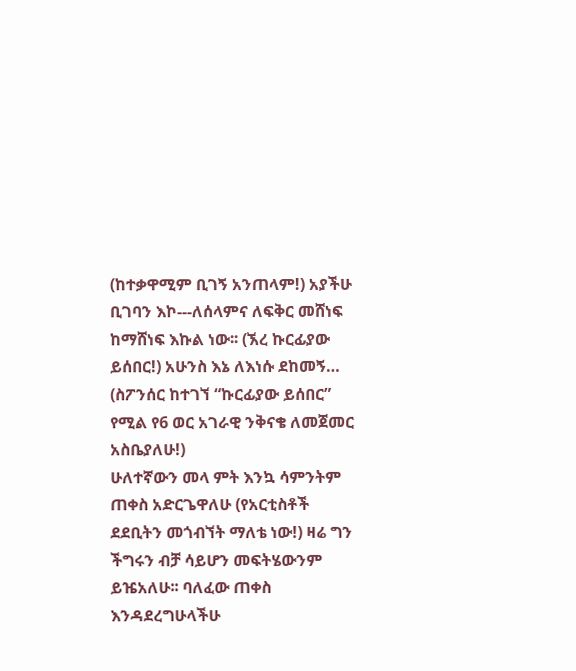(ከተቃዋሚም ቢገኝ አንጠላም!) አያችሁ ቢገባን እኮ---ለሰላምና ለፍቅር መሸነፍ ከማሸነፍ እኩል ነው፡፡ (ኧረ ኩርፊያው ይሰበር!) አሁንስ እኔ ለእነሱ ደከመኝ… (ስፖንሰር ከተገኘ “ኩርፊያው ይሰበር” የሚል የ6 ወር አገራዊ ንቅናቄ ለመጀመር አስቤያለሁ!)
ሁለተኛውን መላ ምት እንኳ ሳምንትም ጠቀስ አድርጌዋለሁ (የአርቲስቶች ደደቢትን መጎብኘት ማለቴ ነው!) ዛሬ ግን ችግሩን ብቻ ሳይሆን መፍትሄውንም ይዤአለሁ፡፡ ባለፈው ጠቀስ እንዳደረግሁላችሁ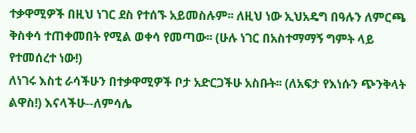ተቃዋሚዎች በዚህ ነገር ደስ የተሰኙ አይመስሉም፡፡ ለዚህ ነው ኢህአዴግ በዓሉን ለምርጫ ቅስቀሳ ተጠቀመበት የሚል ወቀሳ የመጣው፡፡ (ሁሉ ነገር በአስተማማኝ ግምት ላይ የተመሰረተ ነው!)
ለነገሩ እስቲ ራሳችሁን በተቃዋሚዎች ቦታ አድርጋችሁ አስቡት፡፡ (ለአፍታ የእነሱን ጭንቅላት ልዋስ!) እናላችሁ--ለምሳሌ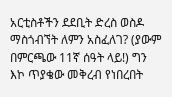አርቲስቶችን ደደቢት ድረስ ወስዶ ማስጎብኘት ለምን አስፈለገ? (ያውም በምርጫው 11ኛ ሰዓት ላይ!) ግን እኮ ጥያቄው መቅረብ የነበረበት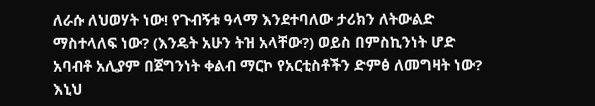ለራሱ ለህወሃት ነው! የጉብኝቱ ዓላማ እንደተባለው ታሪክን ለትውልድ ማስተላለፍ ነው? (እንዴት አሁን ትዝ አላቸው?) ወይስ በምስኪንነት ሆድ አባብቶ አሊያም በጀግንነት ቀልብ ማርኮ የአርቲስቶችን ድምፅ ለመግዛት ነው? እኒህ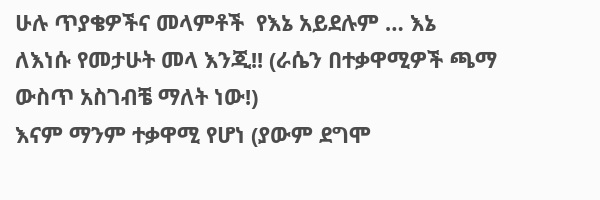ሁሉ ጥያቄዎችና መላምቶች  የእኔ አይደሉም … እኔ ለእነሱ የመታሁት መላ እንጂ!! (ራሴን በተቃዋሚዎች ጫማ ውስጥ አስገብቼ ማለት ነው!)
እናም ማንም ተቃዋሚ የሆነ (ያውም ደግሞ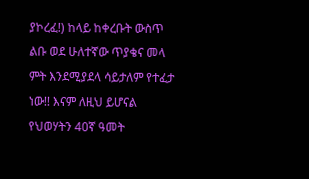ያኮረፈ!) ከላይ ከቀረቡት ውስጥ ልቡ ወደ ሁለተኛው ጥያቄና መላ ምት እንደሚያደላ ሳይታለም የተፈታ ነው!! እናም ለዚህ ይሆናል የህወሃትን 40ኛ ዓመት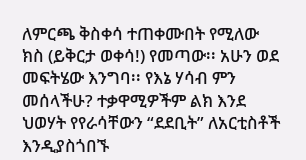ለምርጫ ቅስቀሳ ተጠቀሙበት የሚለው ክስ (ይቅርታ ወቀሳ!) የመጣው፡፡ አሁን ወደ መፍትሄው እንግባ፡፡ የእኔ ሃሳብ ምን መሰላችሁ? ተቃዋሚዎችም ልክ እንደ ህወሃት የየራሳቸውን “ደደቢት” ለአርቲስቶች እንዲያስጎበኙ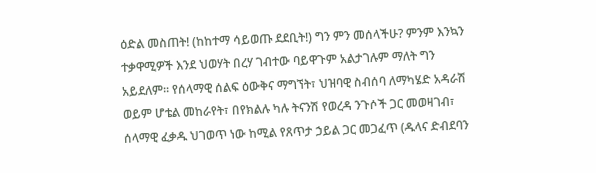ዕድል መስጠት! (ከከተማ ሳይወጡ ደደቢት!) ግን ምን መሰላችሁ? ምንም እንኳን ተቃዋሚዎች እንደ ህወሃት በረሃ ገብተው ባይዋጉም አልታገሉም ማለት ግን አይደለም፡፡ የሰላማዊ ሰልፍ ዕውቅና ማግኘት፣ ህዝባዊ ስብሰባ ለማካሄድ አዳራሽ ወይም ሆቴል መከራየት፣ በየክልሉ ካሉ ትናንሽ የወረዳ ንጉሶች ጋር መወዛገብ፣ ሰላማዊ ፈቃዱ ህገወጥ ነው ከሚል የጸጥታ ኃይል ጋር መጋፈጥ (ዱላና ድብደባን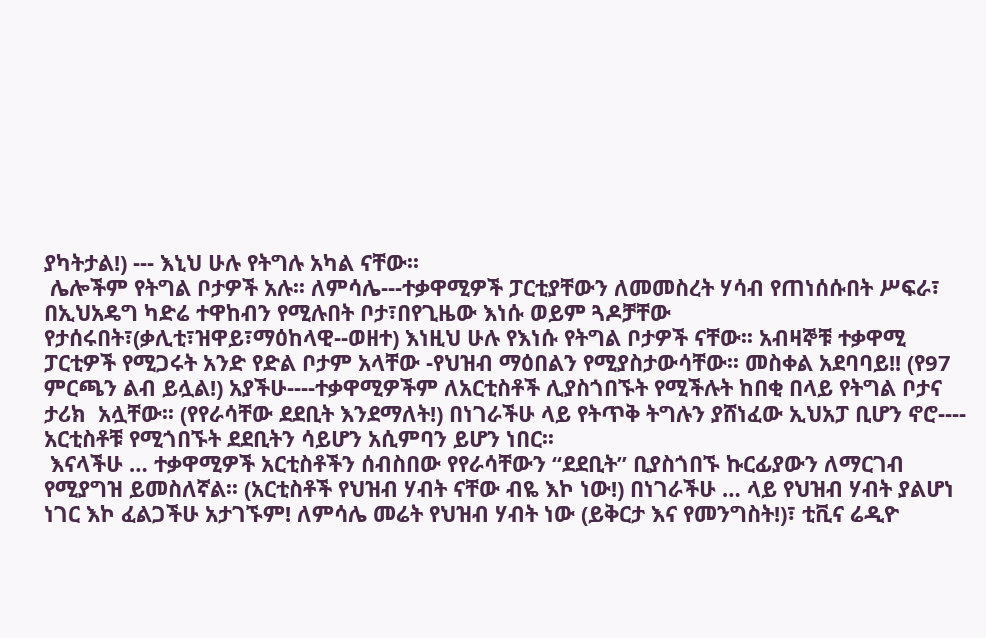ያካትታል!) --- እኒህ ሁሉ የትግሉ አካል ናቸው፡፡
 ሌሎችም የትግል ቦታዎች አሉ፡፡ ለምሳሌ---ተቃዋሚዎች ፓርቲያቸውን ለመመስረት ሃሳብ የጠነሰሱበት ሥፍራ፣ በኢህአዴግ ካድሬ ተዋከብን የሚሉበት ቦታ፣በየጊዜው እነሱ ወይም ጓዶቻቸው የታሰሩበት፣(ቃሊቲ፣ዝዋይ፣ማዕከላዊ--ወዘተ) እነዚህ ሁሉ የእነሱ የትግል ቦታዎች ናቸው፡፡ አብዛኞቹ ተቃዋሚ ፓርቲዎች የሚጋሩት አንድ የድል ቦታም አላቸው -የህዝብ ማዕበልን የሚያስታውሳቸው፡፡ መስቀል አደባባይ!! (የ97 ምርጫን ልብ ይሏል!) አያችሁ----ተቃዋሚዎችም ለአርቲስቶች ሊያስጎበኙት የሚችሉት ከበቂ በላይ የትግል ቦታና ታሪክ  አሏቸው፡፡ (የየራሳቸው ደደቢት እንደማለት!) በነገራችሁ ላይ የትጥቅ ትግሉን ያሸነፈው ኢህአፓ ቢሆን ኖሮ---- አርቲስቶቹ የሚጎበኙት ደደቢትን ሳይሆን አሲምባን ይሆን ነበር፡፡
 እናላችሁ … ተቃዋሚዎች አርቲስቶችን ሰብስበው የየራሳቸውን “ደደቢት” ቢያስጎበኙ ኩርፊያውን ለማርገብ የሚያግዝ ይመስለኛል፡፡ (አርቲስቶች የህዝብ ሃብት ናቸው ብዬ እኮ ነው!) በነገራችሁ … ላይ የህዝብ ሃብት ያልሆነ ነገር እኮ ፈልጋችሁ አታገኙም! ለምሳሌ መሬት የህዝብ ሃብት ነው (ይቅርታ እና የመንግስት!)፣ ቲቪና ሬዲዮ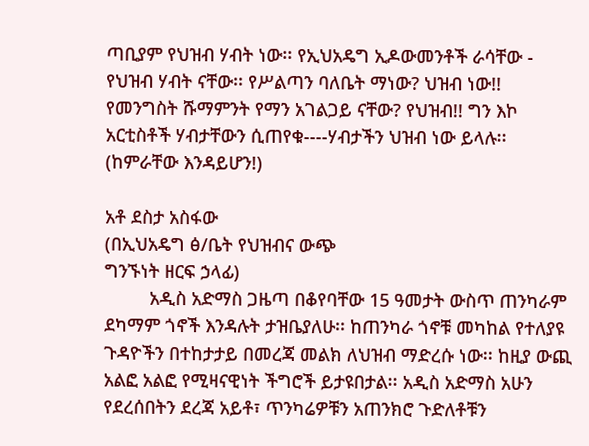ጣቢያም የህዝብ ሃብት ነው፡፡ የኢህአዴግ ኢዶውመንቶች ራሳቸው - የህዝብ ሃብት ናቸው፡፡ የሥልጣን ባለቤት ማነው? ህዝብ ነው!! የመንግስት ሹማምንት የማን አገልጋይ ናቸው? የህዝብ!! ግን እኮ አርቲስቶች ሃብታቸውን ሲጠየቁ----ሃብታችን ህዝብ ነው ይላሉ፡፡ (ከምራቸው እንዳይሆን!)

አቶ ደስታ አስፋው
(በኢህአዴግ ፅ/ቤት የህዝብና ውጭ
ግንኙነት ዘርፍ ኃላፊ)
         አዲስ አድማስ ጋዜጣ በቆየባቸው 15 ዓመታት ውስጥ ጠንካራም ደካማም ጎኖች እንዳሉት ታዝቤያለሁ፡፡ ከጠንካራ ጎኖቹ መካከል የተለያዩ ጉዳዮችን በተከታታይ በመረጃ መልክ ለህዝብ ማድረሱ ነው፡፡ ከዚያ ውጪ አልፎ አልፎ የሚዛናዊነት ችግሮች ይታዩበታል፡፡ አዲስ አድማስ አሁን የደረሰበትን ደረጃ አይቶ፣ ጥንካሬዎቹን አጠንክሮ ጉድለቶቹን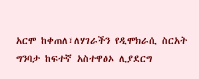አርሞ ከቀጠለ፣ለሃገራችን የዲሞክራሲ ስርአት ግንባታ ከፍተኛ አስተዋፅኦ ሊያደርግ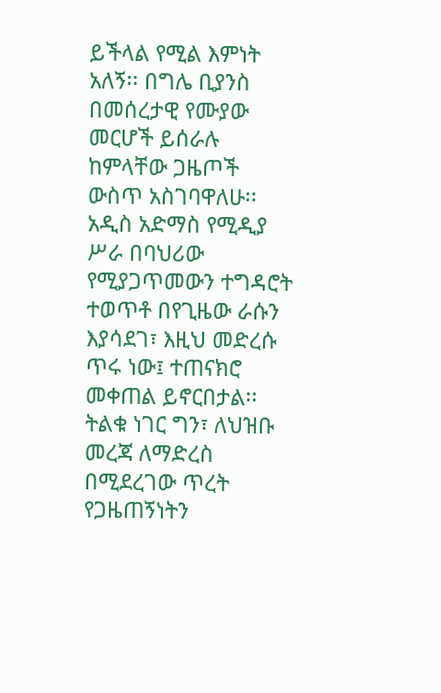ይችላል የሚል እምነት አለኝ፡፡ በግሌ ቢያንስ በመሰረታዊ የሙያው መርሆች ይሰራሉ ከምላቸው ጋዜጦች ውስጥ አስገባዋለሁ፡፡ አዲስ አድማስ የሚዲያ ሥራ በባህሪው የሚያጋጥመውን ተግዳሮት ተወጥቶ በየጊዜው ራሱን እያሳደገ፣ እዚህ መድረሱ ጥሩ ነው፤ ተጠናክሮ መቀጠል ይኖርበታል፡፡ ትልቁ ነገር ግን፣ ለህዝቡ መረጃ ለማድረስ በሚደረገው ጥረት የጋዜጠኝነትን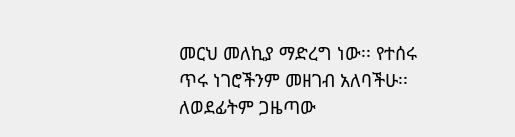መርህ መለኪያ ማድረግ ነው፡፡ የተሰሩ ጥሩ ነገሮችንም መዘገብ አለባችሁ፡፡ ለወደፊትም ጋዜጣው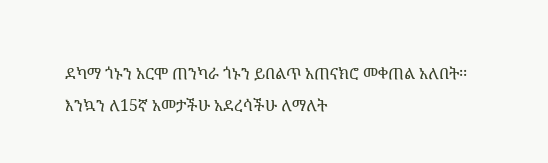ደካማ ጎኑን አርሞ ጠንካራ ጎኑን ይበልጥ አጠናክሮ መቀጠል አለበት፡፡ እንኳን ለ15ኛ አመታችሁ አደረሳችሁ ለማለት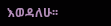እወዳለሁ፡፡